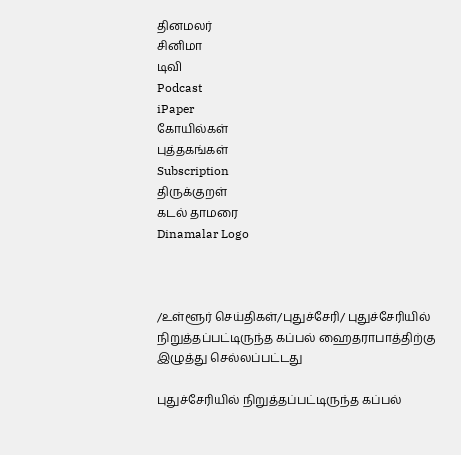தினமலர்
சினிமா
டிவி
Podcast
iPaper
கோயில்கள்
புத்தகங்கள்
Subscription
திருக்குறள்
கடல் தாமரை
Dinamalar Logo



/உள்ளூர் செய்திகள்/புதுச்சேரி/ புதுச்சேரியில் நிறுத்தப்பட்டிருந்த கப்பல் ஹைதராபாத்திற்கு இழுத்து செல்லப்பட்டது

புதுச்சேரியில் நிறுத்தப்பட்டிருந்த கப்பல்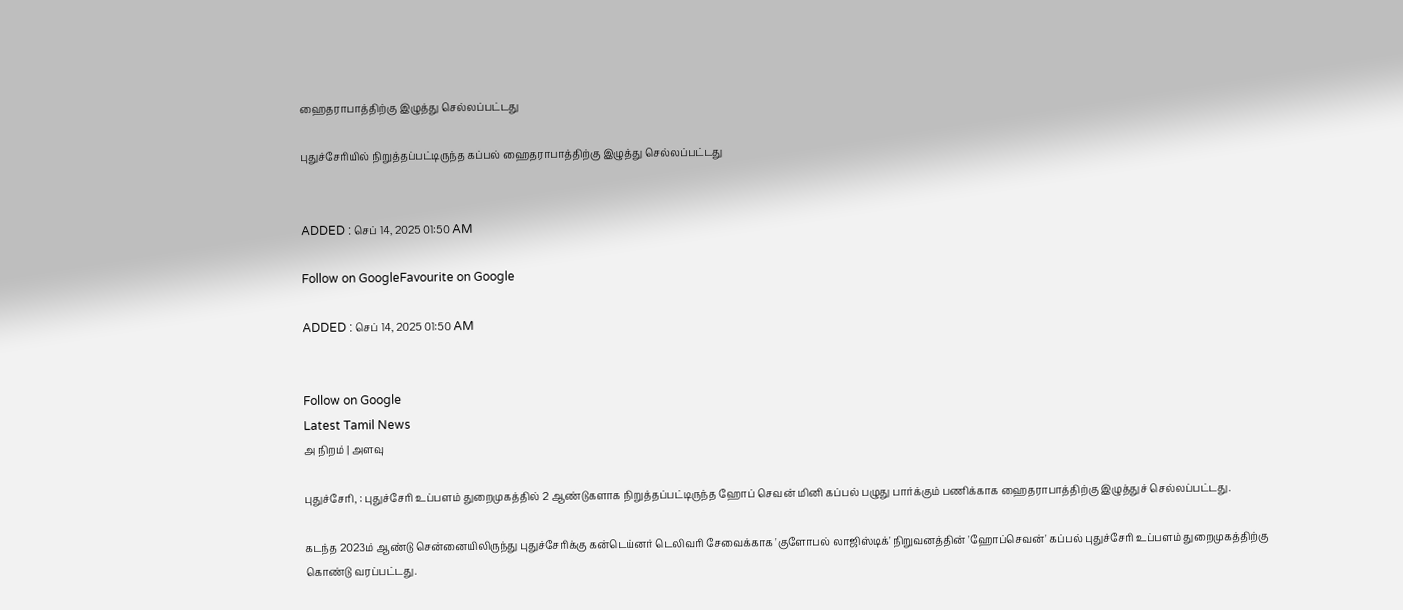ஹைதராபாத்திற்கு இழுத்து செல்லப்பட்டது

புதுச்சேரியில் நிறுத்தப்பட்டிருந்த கப்பல் ஹைதராபாத்திற்கு இழுத்து செல்லப்பட்டது


ADDED : செப் 14, 2025 01:50 AM

Follow on GoogleFavourite on Google

ADDED : செப் 14, 2025 01:50 AM


Follow on Google
Latest Tamil News
அ நிறம் | அளவு

புதுச்சேரி, : புதுச்சேரி உப்பளம் துறைமுகத்தில் 2 ஆண்டுகளாக நிறுத்தப்பட்டிருந்த ஹோப் செவன் மினி கப்பல் பழுது பார்க்கும் பணிக்காக ஹைதராபாத்திற்கு இழுத்துச் செல்லப்பட்டது.

கடந்த 2023ம் ஆண்டு சென்னையிலிருந்து புதுச்சேரிக்கு கன்டெய்னர் டெலிவரி சேவைக்காக 'குளோபல் லாஜிஸ்டிக்' நிறுவனத்தின் 'ஹோப்செவன்' கப்பல் புதுச்சேரி உப்பளம் துறைமுகத்திற்கு கொண்டு வரப்பட்டது.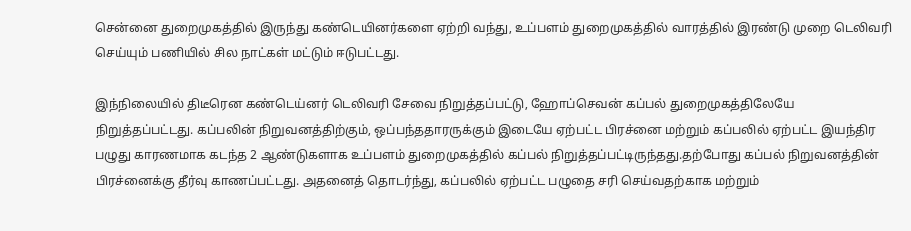சென்னை துறைமுகத்தில் இருந்து கண்டெயினர்களை ஏற்றி வந்து, உப்பளம் துறைமுகத்தில் வாரத்தில் இரண்டு முறை டெலிவரி செய்யும் பணியில் சில நாட்கள் மட்டும் ஈடுபட்டது.

இந்நிலையில் திடீரென கண்டெய்னர் டெலிவரி சேவை நிறுத்தப்பட்டு, ஹோப்செவன் கப்பல் துறைமுகத்திலேயே நிறுத்தப்பட்டது. கப்பலின் நிறுவனத்திற்கும், ஒப்பந்ததாரருக்கும் இடையே ஏற்பட்ட பிரச்னை மற்றும் கப்பலில் ஏற்பட்ட இயந்திர பழுது காரணமாக கடந்த 2 ஆண்டுகளாக உப்பளம் துறைமுகத்தில் கப்பல் நிறுத்தப்பட்டிருந்தது.தற்போது கப்பல் நிறுவனத்தின் பிரச்னைக்கு தீர்வு காணப்பட்டது. அதனைத் தொடர்ந்து, கப்பலில் ஏற்பட்ட பழுதை சரி செய்வதற்காக மற்றும்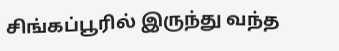சிங்கப்பூரில் இருந்து வந்த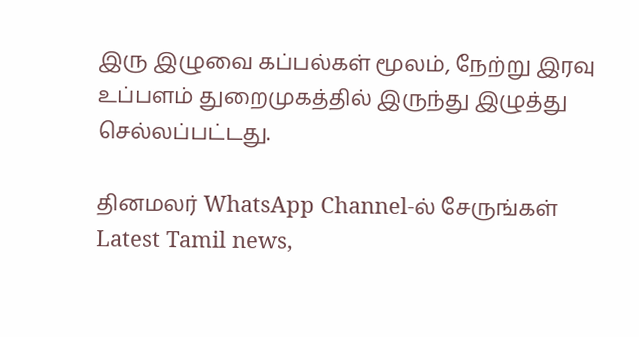இரு இழுவை கப்பல்கள் மூலம், நேற்று இரவு உப்பளம் துறைமுகத்தில் இருந்து இழுத்து செல்லப்பட்டது.

தினமலர் WhatsApp Channel-ல் சேருங்கள்
Latest Tamil news,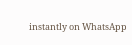instantly on WhatsApp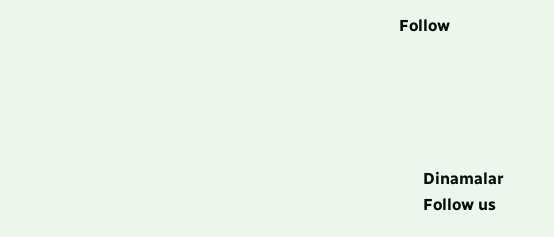Follow





      Dinamalar
      Follow us